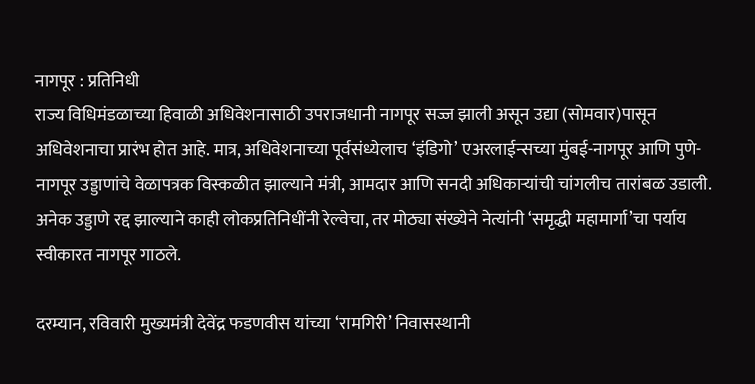नागपूर : प्रतिनिधी
राज्य विधिमंडळाच्या हिवाळी अधिवेशनासाठी उपराजधानी नागपूर सज्ज झाली असून उद्या (सोमवार)पासून अधिवेशनाचा प्रारंभ होत आहे. मात्र, अधिवेशनाच्या पूर्वसंध्येलाच ‘इंडिगो’ एअरलाईन्सच्या मुंबई-नागपूर आणि पुणे-नागपूर उड्डाणांचे वेळापत्रक विस्कळीत झाल्याने मंत्री, आमदार आणि सनदी अधिकाऱ्यांची चांगलीच तारांबळ उडाली. अनेक उड्डाणे रद्द झाल्याने काही लोकप्रतिनिधींनी रेल्वेचा, तर मोठ्या संख्येने नेत्यांनी ‘समृद्धी महामार्गा’चा पर्याय स्वीकारत नागपूर गाठले.

दरम्यान, रविवारी मुख्यमंत्री देवेंद्र फडणवीस यांच्या ‘रामगिरी’ निवासस्थानी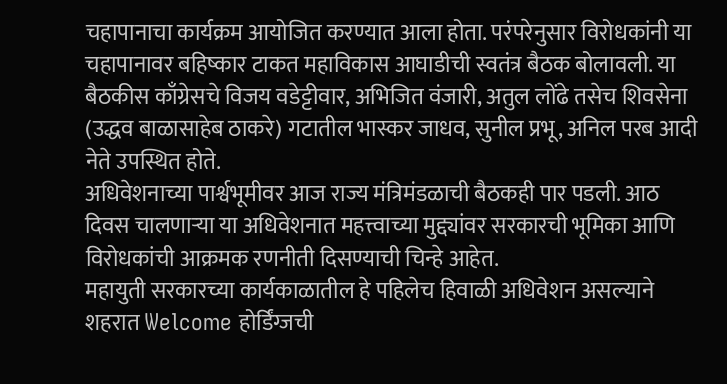चहापानाचा कार्यक्रम आयोजित करण्यात आला होता. परंपरेनुसार विरोधकांनी या चहापानावर बहिष्कार टाकत महाविकास आघाडीची स्वतंत्र बैठक बोलावली. या बैठकीस काँग्रेसचे विजय वडेट्टीवार, अभिजित वंजारी, अतुल लोंढे तसेच शिवसेना (उद्धव बाळासाहेब ठाकरे) गटातील भास्कर जाधव, सुनील प्रभू, अनिल परब आदी नेते उपस्थित होते.
अधिवेशनाच्या पार्श्वभूमीवर आज राज्य मंत्रिमंडळाची बैठकही पार पडली. आठ दिवस चालणाऱ्या या अधिवेशनात महत्त्वाच्या मुद्द्यांवर सरकारची भूमिका आणि विरोधकांची आक्रमक रणनीती दिसण्याची चिन्हे आहेत.
महायुती सरकारच्या कार्यकाळातील हे पहिलेच हिवाळी अधिवेशन असल्याने शहरात Welcome होर्डिंग्जची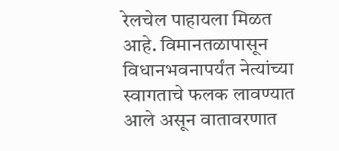रेलचेल पाहायला मिळत आहे. विमानतळापासून विधानभवनापर्यंत नेत्यांच्या स्वागताचे फलक लावण्यात आले असून वातावरणात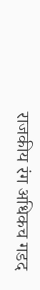राजकीय रंग अधिकच गडद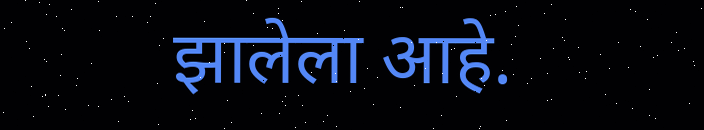झालेला आहे.